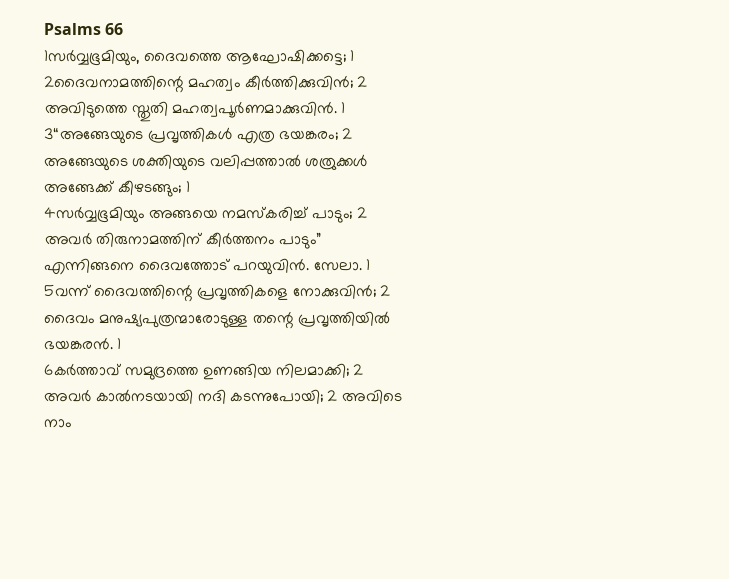Psalms 66
1സർവ്വഭൂമിയും, ദൈവത്തെ ആഘോഷിക്കട്ടെ; 1
2ദൈവനാമത്തിന്റെ മഹത്വം കീർത്തിക്കുവിൻ; 2 അവിടുത്തെ സ്തുതി മഹത്വപൂർണമാക്കുവിൻ. 1
3“അങ്ങേയുടെ പ്രവൃത്തികൾ എത്ര ഭയങ്കരം; 2 അങ്ങേയുടെ ശക്തിയുടെ വലിപ്പത്താൽ ശത്രുക്കൾ അങ്ങേക്ക് കീഴടങ്ങും; 1
4സർവ്വഭൂമിയും അങ്ങയെ നമസ്കരിച്ച് പാടും; 2 അവർ തിരുനാമത്തിന് കീർത്തനം പാടും” എന്നിങ്ങനെ ദൈവത്തോട് പറയുവിൻ. സേലാ. 1
5വന്ന് ദൈവത്തിന്റെ പ്രവൃത്തികളെ നോക്കുവിൻ; 2 ദൈവം മനുഷ്യപുത്രന്മാരോടുള്ള തന്റെ പ്രവൃത്തിയിൽ ഭയങ്കരൻ. 1
6കർത്താവ് സമുദ്രത്തെ ഉണങ്ങിയ നിലമാക്കി; 2 അവർ കാൽനടയായി നദി കടന്നുപോയി; 2 അവിടെ നാം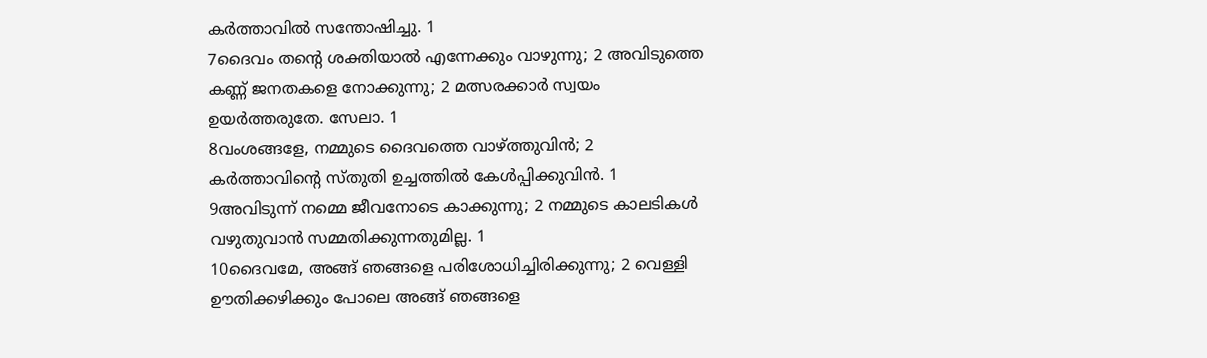കർത്താവിൽ സന്തോഷിച്ചു. 1
7ദൈവം തന്റെ ശക്തിയാൽ എന്നേക്കും വാഴുന്നു; 2 അവിടുത്തെ കണ്ണ് ജനതകളെ നോക്കുന്നു; 2 മത്സരക്കാർ സ്വയം ഉയർത്തരുതേ. സേലാ. 1
8വംശങ്ങളേ, നമ്മുടെ ദൈവത്തെ വാഴ്ത്തുവിൻ; 2 കർത്താവിന്റെ സ്തുതി ഉച്ചത്തിൽ കേൾപ്പിക്കുവിൻ. 1
9അവിടുന്ന് നമ്മെ ജീവനോടെ കാക്കുന്നു; 2 നമ്മുടെ കാലടികൾ വഴുതുവാൻ സമ്മതിക്കുന്നതുമില്ല. 1
10ദൈവമേ, അങ്ങ് ഞങ്ങളെ പരിശോധിച്ചിരിക്കുന്നു; 2 വെള്ളി ഊതിക്കഴിക്കും പോലെ അങ്ങ് ഞങ്ങളെ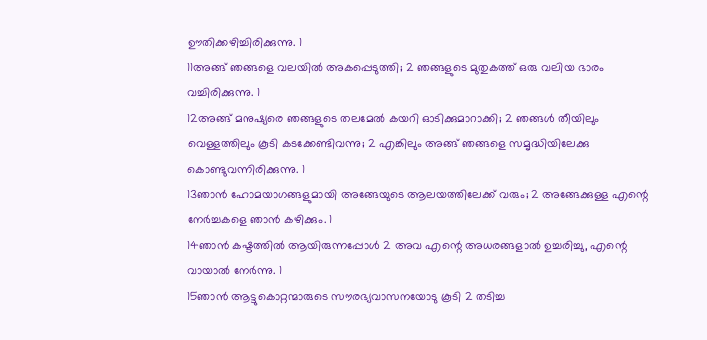ഊതിക്കഴിച്ചിരിക്കുന്നു. 1
11അങ്ങ് ഞങ്ങളെ വലയിൽ അകപ്പെടുത്തി; 2 ഞങ്ങളുടെ മുതുകത്ത് ഒരു വലിയ ഭാരം വച്ചിരിക്കുന്നു. 1
12അങ്ങ് മനുഷ്യരെ ഞങ്ങളുടെ തലമേൽ കയറി ഓടിക്കുമാറാക്കി; 2 ഞങ്ങൾ തീയിലും വെള്ളത്തിലും കൂടി കടക്കേണ്ടിവന്നു; 2 എങ്കിലും അങ്ങ് ഞങ്ങളെ സമൃദ്ധിയിലേക്കു കൊണ്ടുവന്നിരിക്കുന്നു. 1
13ഞാൻ ഹോമയാഗങ്ങളുമായി അങ്ങേയുടെ ആലയത്തിലേക്ക് വരും; 2 അങ്ങേക്കുള്ള എന്റെ നേർച്ചകളെ ഞാൻ കഴിക്കും. 1
14ഞാൻ കഷ്ടത്തിൽ ആയിരുന്നപ്പോൾ 2 അവ എന്റെ അധരങ്ങളാൽ ഉച്ചരിച്ചു, എന്റെ വായാൽ നേർന്നു. 1
15ഞാൻ ആട്ടുകൊറ്റന്മാരുടെ സൗരഭ്യവാസനയോടു കൂടി 2 തടിച്ച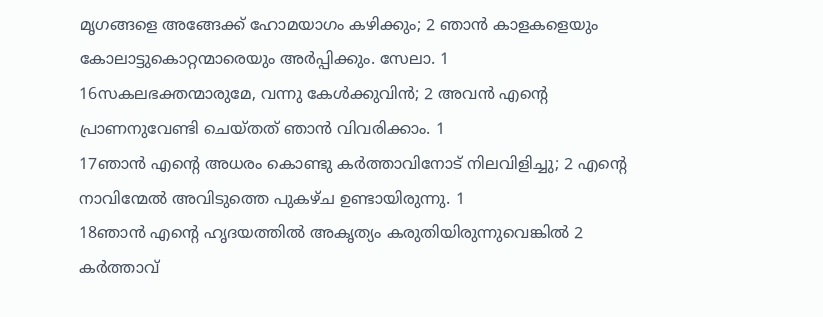മൃഗങ്ങളെ അങ്ങേക്ക് ഹോമയാഗം കഴിക്കും; 2 ഞാൻ കാളകളെയും കോലാട്ടുകൊറ്റന്മാരെയും അർപ്പിക്കും. സേലാ. 1
16സകലഭക്തന്മാരുമേ, വന്നു കേൾക്കുവിൻ; 2 അവൻ എന്റെ പ്രാണനുവേണ്ടി ചെയ്തത് ഞാൻ വിവരിക്കാം. 1
17ഞാൻ എന്റെ അധരം കൊണ്ടു കർത്താവിനോട് നിലവിളിച്ചു; 2 എന്റെ നാവിന്മേൽ അവിടുത്തെ പുകഴ്ച ഉണ്ടായിരുന്നു. 1
18ഞാൻ എന്റെ ഹൃദയത്തിൽ അകൃത്യം കരുതിയിരുന്നുവെങ്കിൽ 2 കർത്താവ്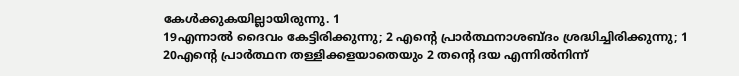കേൾക്കുകയില്ലായിരുന്നു. 1
19എന്നാൽ ദൈവം കേട്ടിരിക്കുന്നു; 2 എന്റെ പ്രാർത്ഥനാശബ്ദം ശ്രദ്ധിച്ചിരിക്കുന്നു; 1
20എന്റെ പ്രാർത്ഥന തള്ളിക്കളയാതെയും 2 തന്റെ ദയ എന്നിൽനിന്ന്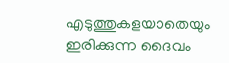എടുത്തുകളയാതെയും ഇരിക്കുന്ന ദൈവം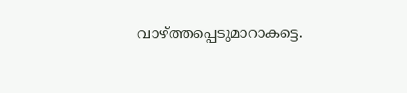വാഴ്ത്തപ്പെടുമാറാകട്ടെ.